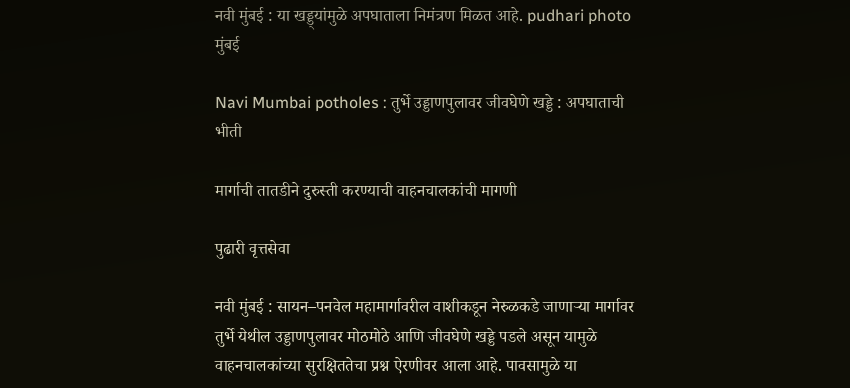नवी मुंबई : या खड्ड्यांमुळे अपघाताला निमंत्रण मिळत आहे. pudhari photo
मुंबई

Navi Mumbai potholes : तुर्भे उड्डाणपुलावर जीवघेणे खड्डे : अपघाताची भीती

मार्गाची तातडीने दुरुस्ती करण्याची वाहनचालकांची मागणी

पुढारी वृत्तसेवा

नवी मुंबई : सायन–पनवेल महामार्गावरील वाशीकडून नेरुळकडे जाणाऱ्या मार्गावर तुर्भे येथील उड्डाणपुलावर मोठमोठे आणि जीवघेणे खड्डे पडले असून यामुळे वाहनचालकांच्या सुरक्षिततेचा प्रश्न ऐरणीवर आला आहे. पावसामुळे या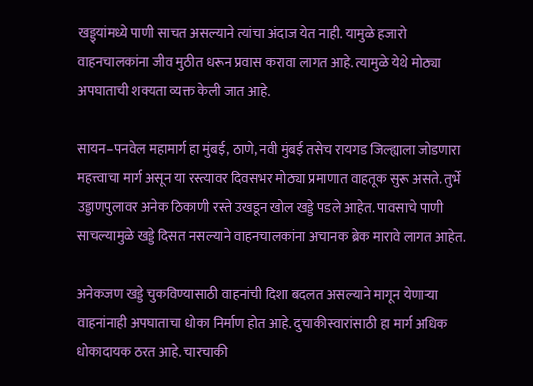खड्ड्यांमध्ये पाणी साचत असल्याने त्यांचा अंदाज येत नाही. यामुळे हजारो वाहनचालकांना जीव मुठीत धरून प्रवास करावा लागत आहे. त्यामुळे येथे मोठ्या अपघाताची शक्यता व्यक्त केली जात आहे.

सायन–पनवेल महामार्ग हा मुंबई, ठाणे, नवी मुंबई तसेच रायगड जिल्ह्याला जोडणारा महत्त्वाचा मार्ग असून या रस्त्यावर दिवसभर मोठ्या प्रमाणात वाहतूक सुरू असते. तुर्भे उड्डाणपुलावर अनेक ठिकाणी रस्ते उखडून खोल खड्डे पडले आहेत. पावसाचे पाणी साचल्यामुळे खड्डे दिसत नसल्याने वाहनचालकांना अचानक ब्रेक मारावे लागत आहेत.

अनेकजण खड्डे चुकविण्यासाठी वाहनांची दिशा बदलत असल्याने मागून येणाऱ्या वाहनांनाही अपघाताचा धोका निर्माण होत आहे. दुचाकीस्वारांसाठी हा मार्ग अधिक धोकादायक ठरत आहे. चारचाकी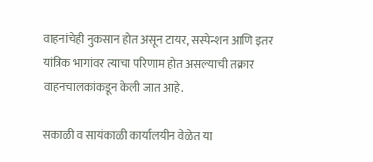वाहनांचेही नुकसान होत असून टायर, सस्पेन्शन आणि इतर यांत्रिक भागांवर त्याचा परिणाम होत असल्याची तक्रार वाहनचालकांकडून केली जात आहे.

सकाळी व सायंकाळी कार्यालयीन वेळेत या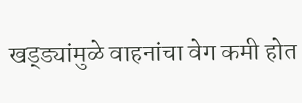खड्ड्यांमुळे वाहनांचा वेग कमी होत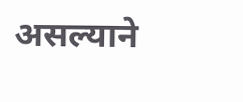असल्याने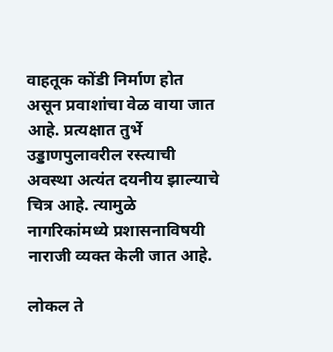वाहतूक कोंडी निर्माण होत असून प्रवाशांचा वेळ वाया जात आहे. प्रत्यक्षात तुर्भे उड्डाणपुलावरील रस्त्याची अवस्था अत्यंत दयनीय झाल्याचे चित्र आहे. त्यामुळे नागरिकांमध्ये प्रशासनाविषयी नाराजी व्यक्त केली जात आहे.

लोकल ते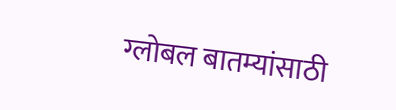ग्लोबल बातम्यांसाठी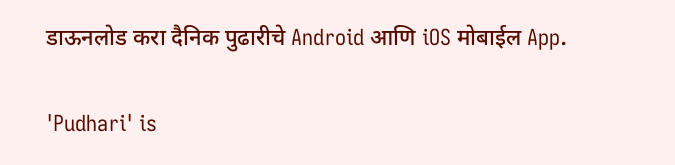डाऊनलोड करा दैनिक पुढारीचे Android आणि iOS मोबाईल App.

'Pudhari' is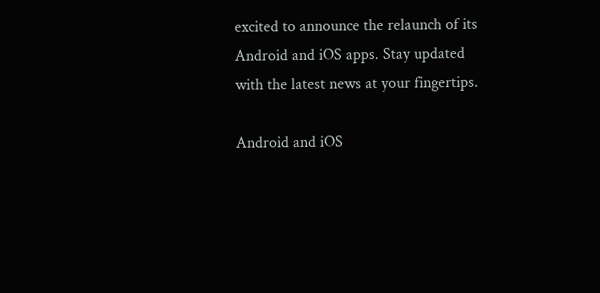excited to announce the relaunch of its Android and iOS apps. Stay updated with the latest news at your fingertips.

Android and iOS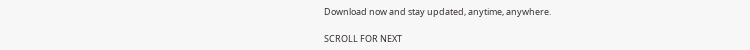Download now and stay updated, anytime, anywhere.

SCROLL FOR NEXT